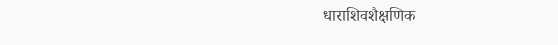धाराशिवशैक्षणिक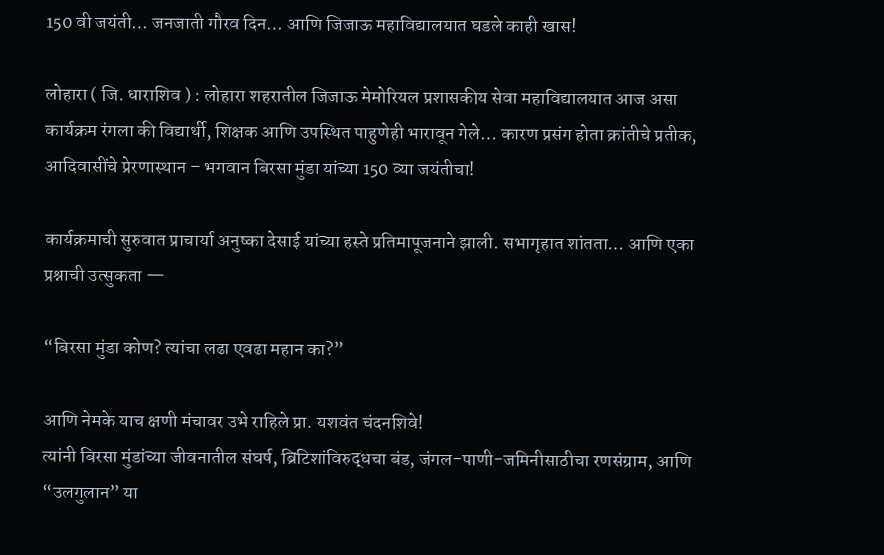150 वी जयंती… जनजाती गौरव दिन… आणि जिजाऊ महाविद्यालयात घडले काही खास!

लोहारा ( जि. धाराशिव ) : लोहारा शहरातील जिजाऊ मेमोरियल प्रशासकीय सेवा महाविद्यालयात आज असा कार्यक्रम रंगला की विद्यार्थी, शिक्षक आणि उपस्थित पाहुणेही भारावून गेले… कारण प्रसंग होता क्रांतीचे प्रतीक, आदिवासींचे प्रेरणास्थान – भगवान बिरसा मुंडा यांच्या 150 व्या जयंतीचा!

कार्यक्रमाची सुरुवात प्राचार्या अनुष्का देसाई यांच्या हस्ते प्रतिमापूजनाने झाली. सभागृहात शांतता… आणि एका प्रश्नाची उत्सुकता —

“बिरसा मुंडा कोण? त्यांचा लढा एवढा महान का?”

आणि नेमके याच क्षणी मंचावर उभे राहिले प्रा. यशवंत चंदनशिवे!
त्यांनी बिरसा मुंडांच्या जीवनातील संघर्ष, ब्रिटिशांविरुद्धचा बंड, जंगल-पाणी-जमिनीसाठीचा रणसंग्राम, आणि “उलगुलान” या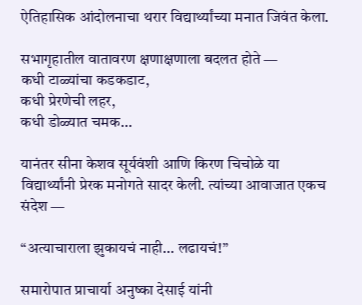ऐतिहासिक आंदोलनाचा थरार विद्यार्थ्यांच्या मनात जिवंत केला.

सभागृहातील वातावरण क्षणाक्षणाला बदलत होते —
कधी टाळ्यांचा कडकडाट,
कधी प्रेरणेची लहर,
कधी डोळ्यात चमक…

यानंतर सीना केशव सूर्यवंशी आणि किरण चिचोळे या विद्यार्थ्यांनी प्रेरक मनोगते सादर केली. त्यांच्या आवाजात एकच संदेश —

“अत्याचाराला झुकायचं नाही… लढायचं!”

समारोपात प्राचार्या अनुष्का देसाई यांनी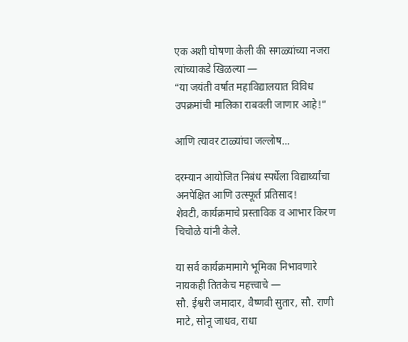एक अशी घोषणा केली की सगळ्यांच्या नजरा त्यांच्याकडे खिळल्या —
“या जयंती वर्षात महाविद्यालयात विविध उपक्रमांची मालिका राबवली जाणार आहे!”

आणि त्यावर टाळ्यांचा जल्लोष…

दरम्यान आयोजित निबंध स्पर्धेला विद्यार्थ्यांचा अनपेक्षित आणि उत्स्फूर्त प्रतिसाद!
शेवटी, कार्यक्रमाचे प्रस्ताविक व आभार किरण चिचोळे यांनी केले.

या सर्व कार्यक्रमामागे भूमिका निभावणारे नायकही तितकेच महत्त्वाचे —
सौ. ईश्वरी जमादार, वैष्णवी सुतार, सौ. राणी माटे, सोनू जाधव, राधा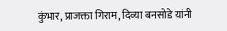कुंभार, प्राजक्ता गिराम, दिव्या बनसोडे यांनी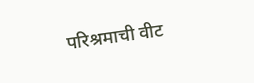परिश्रमाची वीट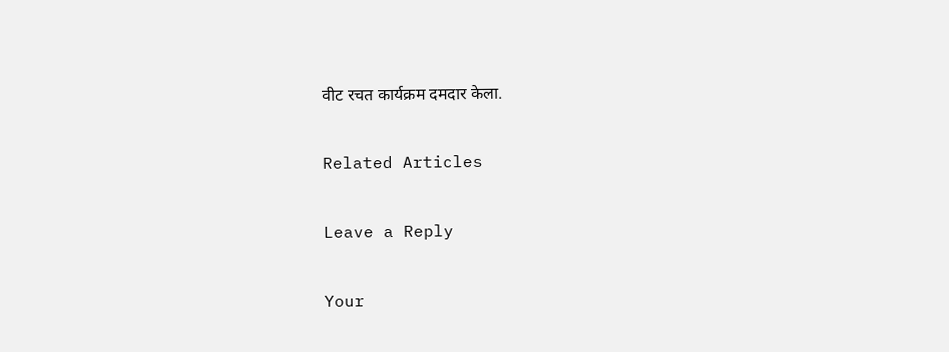वीट रचत कार्यक्रम दमदार केला.

Related Articles

Leave a Reply

Your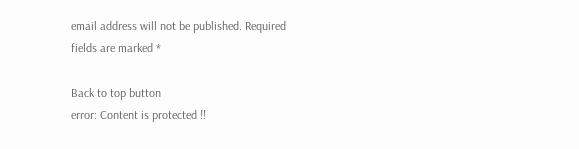email address will not be published. Required fields are marked *

Back to top button
error: Content is protected !!